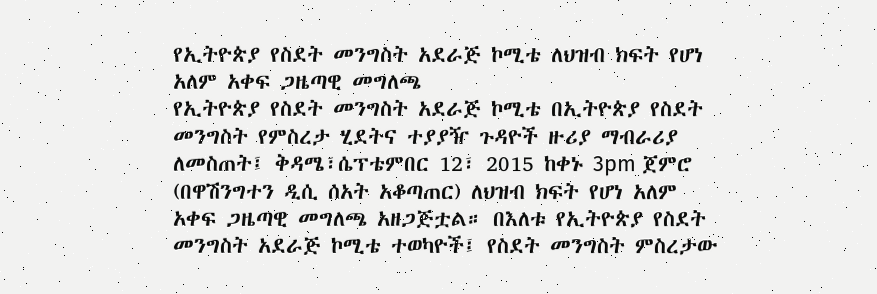የኢትዮጵያ የስደት መንግስት አደራጅ ኮሚቴ ለህዝብ ክፍት የሆነ አለም አቀፍ ጋዜጣዊ መግለጫ
የኢትዮጵያ የስደት መንግስት አደራጅ ኮሚቴ በኢትዮጵያ የስደት መንግስት የምስረታ ሂደትና ተያያዥ ጉዳዮች ዙሪያ ማብራሪያ ለመስጠት፤ ቅዳሜ፣ሴፕቴምበር 12፣ 2015 ከቀኑ 3pm ጀምሮ (በዋሽንግተን ዲሲ ሰአት አቆጣጠር) ለህዝብ ክፍት የሆነ አለም አቀፍ ጋዜጣዊ መግለጫ አዘጋጅቷል። በእለቱ የኢትዮጵያ የስደት መንግስት አደራጅ ኮሚቴ ተወካዮች፤ የስደት መንግስት ምስረታው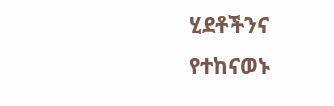ሂደቶችንና የተከናወኑ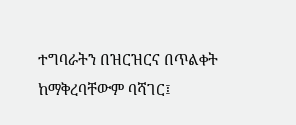ተግባራትን በዝርዝርና በጥልቀት ከማቅረባቸውም ባሻገር፤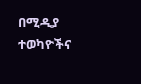በሚዲያ ተወካዮችና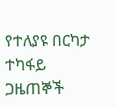የተለያዩ በርካታ ተካፋይ ጋዜጠኞች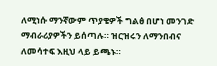ለሚነሱ ማንኛውም ጥያቄዎች ግልፅ በሆነ መንገድ ማብራሪያዎችን ይሰጣሉ። ዝርዝሩን ለማንበብና ለመሳተፍ እዚህ ላይ ይጫኑ።